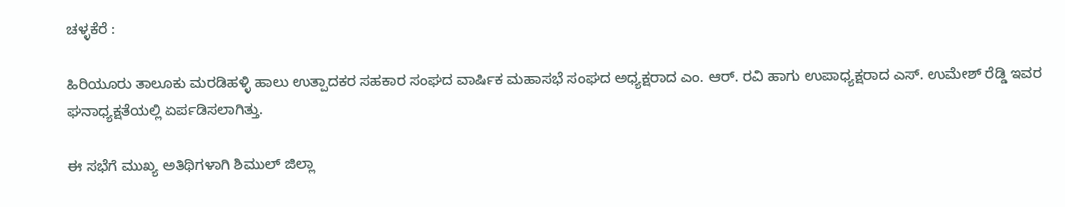ಚಳ್ಳಕೆರೆ :

ಹಿರಿಯೂರು ತಾಲೂಕು ಮರಡಿಹಳ್ಳಿ ಹಾಲು ಉತ್ಪಾದಕರ ಸಹಕಾರ ಸಂಘದ ವಾರ್ಷಿಕ ಮಹಾಸಭೆ ಸಂಘದ ಅಧ್ಯಕ್ಷರಾದ ಎಂ. ಆರ್. ರವಿ ಹಾಗು ಉಪಾಧ್ಯಕ್ಷರಾದ ಎಸ್. ಉಮೇಶ್ ರೆಡ್ಡಿ ಇವರ ಘನಾಧ್ಯಕ್ಷತೆಯಲ್ಲಿ ಏರ್ಪಡಿಸಲಾಗಿತ್ತು.

ಈ ಸಭೆಗೆ ಮುಖ್ಯ ಅತಿಥಿಗಳಾಗಿ ಶಿಮುಲ್ ಜಿಲ್ಲಾ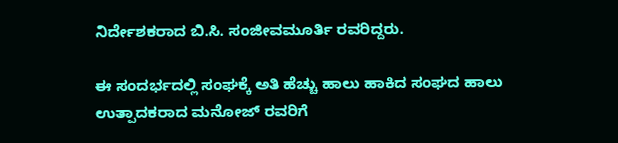ನಿರ್ದೇಶಕರಾದ ಬಿ.ಸಿ. ಸಂಜೀವಮೂರ್ತಿ ರವರಿದ್ದರು.

ಈ ಸಂದರ್ಭದಲ್ಲಿ ಸಂಘಕ್ಕೆ ಅತಿ ಹೆಚ್ಚು ಹಾಲು ಹಾಕಿದ ಸಂಘದ ಹಾಲು ಉತ್ಪಾದಕರಾದ ಮನೋಜ್ ರವರಿಗೆ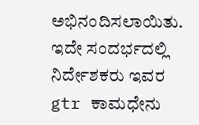ಅಭಿನಂದಿಸಲಾಯಿತು. ಇದೇ ಸಂದರ್ಭದಲ್ಲಿ ನಿರ್ದೇಶಕರು ಇವರ gtr ಕಾಮಧೇನು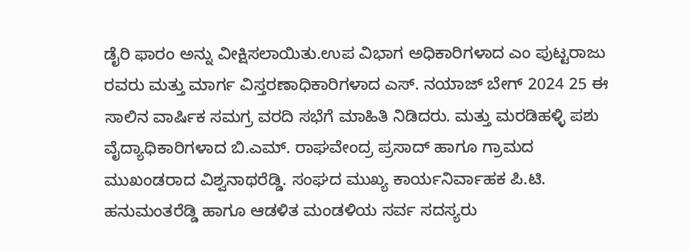ಡೈರಿ ಫಾರಂ ಅನ್ನು ವೀಕ್ಷಿಸಲಾಯಿತು.ಉಪ ವಿಭಾಗ ಅಧಿಕಾರಿಗಳಾದ ಎಂ ಪುಟ್ಟರಾಜು ರವರು ಮತ್ತು ಮಾರ್ಗ ವಿಸ್ತರಣಾಧಿಕಾರಿಗಳಾದ ಎಸ್. ನಯಾಜ್ ಬೇಗ್ 2024 25 ಈ ಸಾಲಿನ ವಾರ್ಷಿಕ ಸಮಗ್ರ ವರದಿ ಸಭೆಗೆ ಮಾಹಿತಿ ನಿಡಿದರು. ಮತ್ತು ಮರಡಿಹಳ್ಳಿ ಪಶು ವೈದ್ಯಾಧಿಕಾರಿಗಳಾದ ಬಿ.ಎಮ್. ರಾಘವೇಂದ್ರ ಪ್ರಸಾದ್ ಹಾಗೂ ಗ್ರಾಮದ ಮುಖಂಡರಾದ ವಿಶ್ವನಾಥರೆಡ್ಡಿ. ಸಂಘದ ಮುಖ್ಯ ಕಾರ್ಯನಿರ್ವಾಹಕ ಪಿ.ಟಿ. ಹನುಮಂತರೆಡ್ಡಿ ಹಾಗೂ ಆಡಳಿತ ಮಂಡಳಿಯ ಸರ್ವ ಸದಸ್ಯರು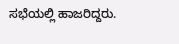ಸಭೆಯಲ್ಲಿ ಹಾಜರಿದ್ದರು.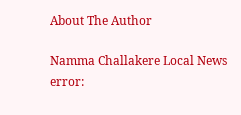About The Author

Namma Challakere Local News
error: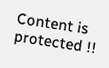Content is protected !!